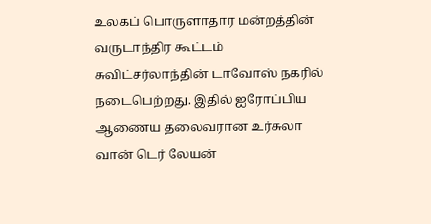உலகப் பொருளாதார மன்றத்தின் வருடாந்திர கூட்டம் சுவிட்சர்லாந்தின் டாவோஸ் நகரில் நடைபெற்றது. இதில் ஐரோப்பிய ஆணைய தலைவரான உர்சுலா வான் டெர் லேயன்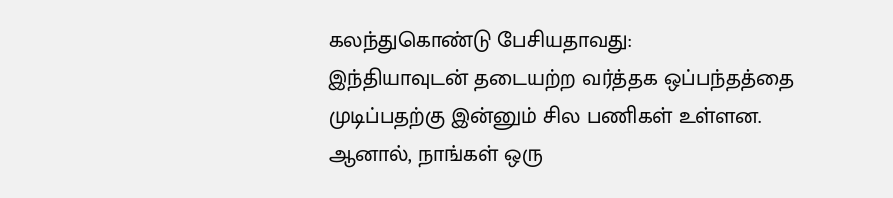கலந்துகொண்டு பேசியதாவது:
இந்தியாவுடன் தடையற்ற வர்த்தக ஒப்பந்தத்தை முடிப்பதற்கு இன்னும் சில பணிகள் உள்ளன. ஆனால், நாங்கள் ஒரு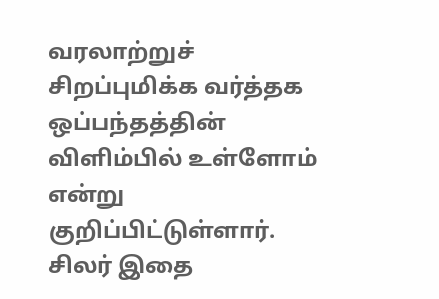வரலாற்றுச் சிறப்புமிக்க வர்த்தக ஒப்பந்தத்தின் விளிம்பில் உள்ளோம் என்று குறிப்பிட்டுள்ளார்.
சிலர் இதை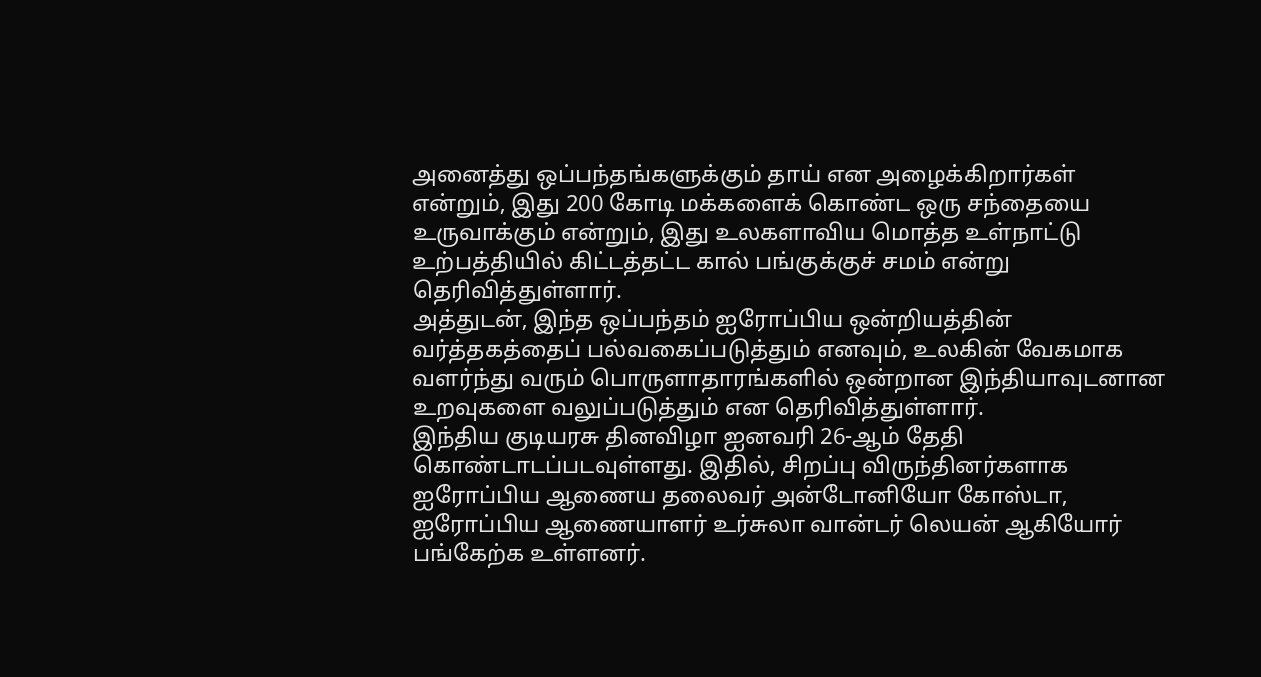அனைத்து ஒப்பந்தங்களுக்கும் தாய் என அழைக்கிறார்கள் என்றும், இது 200 கோடி மக்களைக் கொண்ட ஒரு சந்தையை உருவாக்கும் என்றும், இது உலகளாவிய மொத்த உள்நாட்டு உற்பத்தியில் கிட்டத்தட்ட கால் பங்குக்குச் சமம் என்று தெரிவித்துள்ளார்.
அத்துடன், இந்த ஒப்பந்தம் ஐரோப்பிய ஒன்றியத்தின் வர்த்தகத்தைப் பல்வகைப்படுத்தும் எனவும், உலகின் வேகமாக வளர்ந்து வரும் பொருளாதாரங்களில் ஒன்றான இந்தியாவுடனான உறவுகளை வலுப்படுத்தும் என தெரிவித்துள்ளார்.
இந்திய குடியரசு தினவிழா ஐனவரி 26-ஆம் தேதி கொண்டாடப்படவுள்ளது. இதில், சிறப்பு விருந்தினர்களாக ஐரோப்பிய ஆணைய தலைவர் அன்டோனியோ கோஸ்டா, ஐரோப்பிய ஆணையாளர் உர்சுலா வான்டர் லெயன் ஆகியோர் பங்கேற்க உள்ளனர்.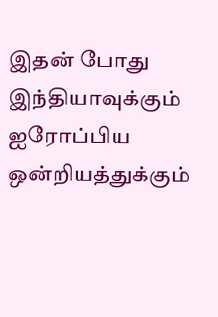இதன் போது இந்தியாவுக்கும் ஐரோப்பிய ஒன்றியத்துக்கும்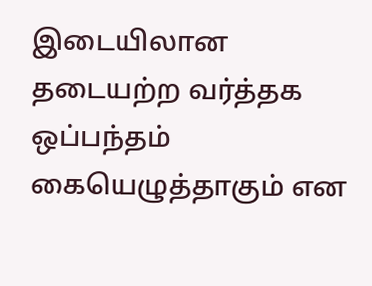இடையிலான தடையற்ற வர்த்தக ஒப்பந்தம் கையெழுத்தாகும் என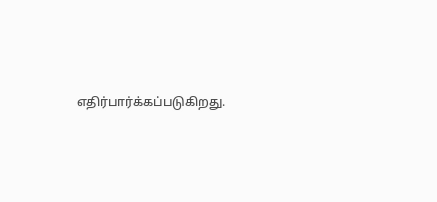எதிர்பார்க்கப்படுகிறது.